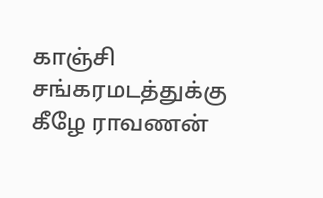காஞ்சி சங்கரமடத்துக்கு கீழே ராவணன்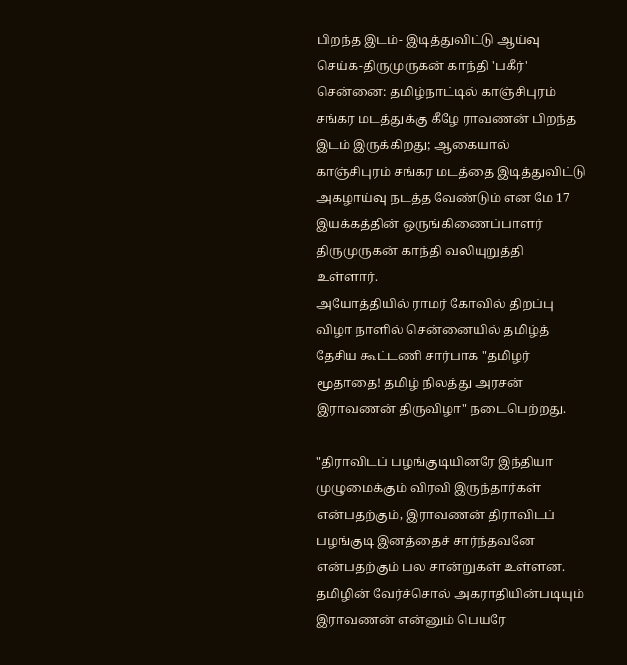பிறந்த இடம்- இடித்துவிட்டு ஆய்வு செய்க-திருமுருகன் காந்தி 'பகீர்'
சென்னை: தமிழ்நாட்டில் காஞ்சிபுரம் சங்கர மடத்துக்கு கீழே ராவணன் பிறந்த இடம் இருக்கிறது; ஆகையால் காஞ்சிபுரம் சங்கர மடத்தை இடித்துவிட்டு அகழாய்வு நடத்த வேண்டும் என மே 17 இயக்கத்தின் ஒருங்கிணைப்பாளர் திருமுருகன் காந்தி வலியுறுத்தி உள்ளார்.
அயோத்தியில் ராமர் கோவில் திறப்பு விழா நாளில் சென்னையில் தமிழ்த் தேசிய கூட்டணி சார்பாக "தமிழர் மூதாதை! தமிழ் நிலத்து அரசன் இராவணன் திருவிழா" நடைபெற்றது.

"திராவிடப் பழங்குடியினரே இந்தியா முழுமைக்கும் விரவி இருந்தார்கள் என்பதற்கும், இராவணன் திராவிடப் பழங்குடி இனத்தைச் சார்ந்தவனே என்பதற்கும் பல சான்றுகள் உள்ளன. தமிழின் வேர்ச்சொல் அகராதியின்படியும் இராவணன் என்னும் பெயரே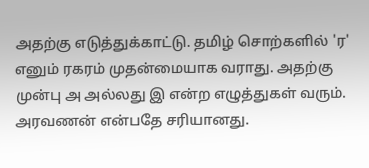அதற்கு எடுத்துக்காட்டு. தமிழ் சொற்களில் 'ர' எனும் ரகரம் முதன்மையாக வராது. அதற்கு முன்பு அ அல்லது இ என்ற எழுத்துகள் வரும். அரவணன் என்பதே சரியானது.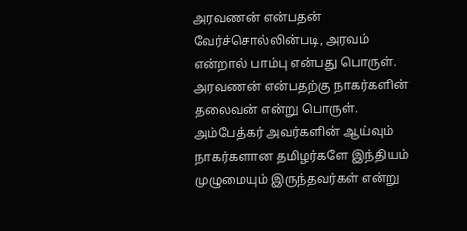அரவணன் என்பதன் வேர்ச்சொல்லின்படி, அரவம் என்றால் பாம்பு என்பது பொருள். அரவணன் என்பதற்கு நாகர்களின் தலைவன் என்று பொருள். அம்பேத்கர் அவர்களின் ஆய்வும் நாகர்களான தமிழர்களே இந்தியம் முழுமையும் இருந்தவர்கள் என்று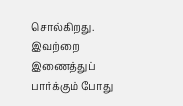சொல்கிறது. இவற்றை இணைத்துப் பார்க்கும் போது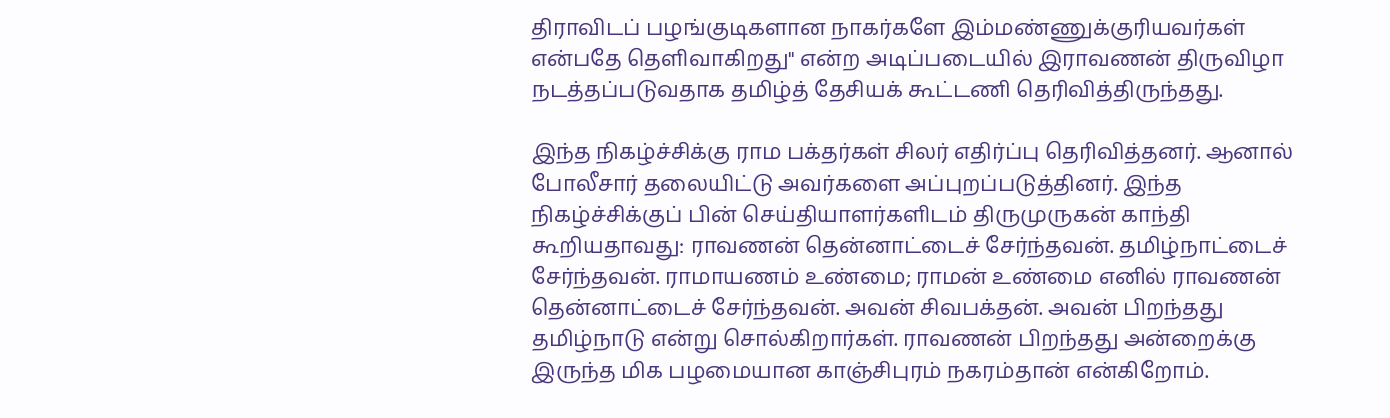திராவிடப் பழங்குடிகளான நாகர்களே இம்மண்ணுக்குரியவர்கள் என்பதே தெளிவாகிறது" என்ற அடிப்படையில் இராவணன் திருவிழா நடத்தப்படுவதாக தமிழ்த் தேசியக் கூட்டணி தெரிவித்திருந்தது.

இந்த நிகழ்ச்சிக்கு ராம பக்தர்கள் சிலர் எதிர்ப்பு தெரிவித்தனர். ஆனால் போலீசார் தலையிட்டு அவர்களை அப்புறப்படுத்தினர். இந்த நிகழ்ச்சிக்குப் பின் செய்தியாளர்களிடம் திருமுருகன் காந்தி கூறியதாவது: ராவணன் தென்னாட்டைச் சேர்ந்தவன். தமிழ்நாட்டைச் சேர்ந்தவன். ராமாயணம் உண்மை; ராமன் உண்மை எனில் ராவணன் தென்னாட்டைச் சேர்ந்தவன். அவன் சிவபக்தன். அவன் பிறந்தது தமிழ்நாடு என்று சொல்கிறார்கள். ராவணன் பிறந்தது அன்றைக்கு இருந்த மிக பழமையான காஞ்சிபுரம் நகரம்தான் என்கிறோம்.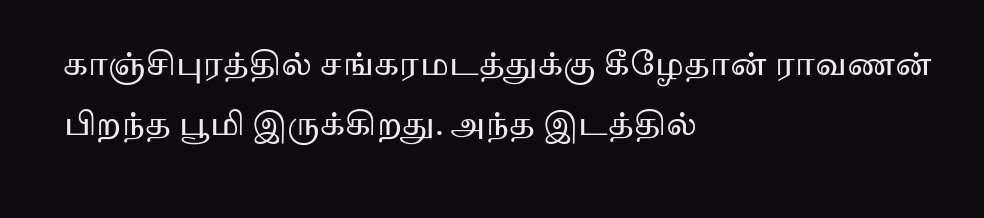காஞ்சிபுரத்தில் சங்கரமடத்துக்கு கீழேதான் ராவணன் பிறந்த பூமி இருக்கிறது. அந்த இடத்தில்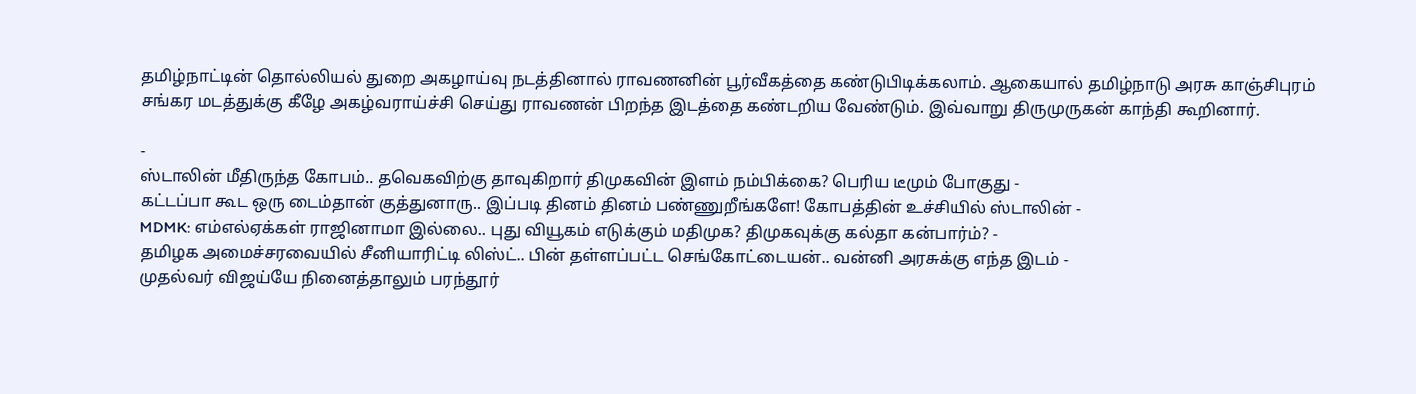தமிழ்நாட்டின் தொல்லியல் துறை அகழாய்வு நடத்தினால் ராவணனின் பூர்வீகத்தை கண்டுபிடிக்கலாம். ஆகையால் தமிழ்நாடு அரசு காஞ்சிபுரம் சங்கர மடத்துக்கு கீழே அகழ்வராய்ச்சி செய்து ராவணன் பிறந்த இடத்தை கண்டறிய வேண்டும். இவ்வாறு திருமுருகன் காந்தி கூறினார்.

-
ஸ்டாலின் மீதிருந்த கோபம்.. தவெகவிற்கு தாவுகிறார் திமுகவின் இளம் நம்பிக்கை? பெரிய டீமும் போகுது -
கட்டப்பா கூட ஒரு டைம்தான் குத்துனாரு.. இப்படி தினம் தினம் பண்ணுறீங்களே! கோபத்தின் உச்சியில் ஸ்டாலின் -
MDMK: எம்எல்ஏக்கள் ராஜினாமா இல்லை.. புது வியூகம் எடுக்கும் மதிமுக? திமுகவுக்கு கல்தா கன்பார்ம்? -
தமிழக அமைச்சரவையில் சீனியாரிட்டி லிஸ்ட்.. பின் தள்ளப்பட்ட செங்கோட்டையன்.. வன்னி அரசுக்கு எந்த இடம் -
முதல்வர் விஜய்யே நினைத்தாலும் பரந்தூர்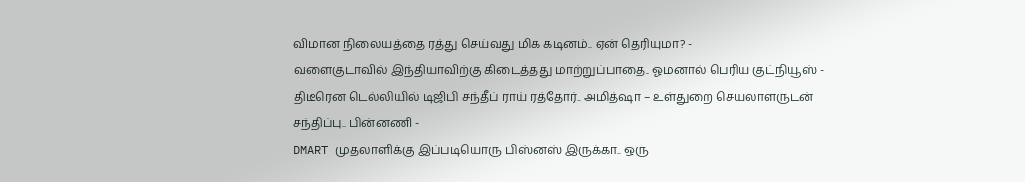விமான நிலையத்தை ரத்து செய்வது மிக கடினம்.. ஏன் தெரியுமா? -
வளைகுடாவில் இந்தியாவிற்கு கிடைத்தது மாற்றுப்பாதை.. ஓமனால் பெரிய குட்நியூஸ் -
திடீரென டெல்லியில் டிஜிபி சந்தீப் ராய் ரத்தோர்.. அமித்ஷா – உள்துறை செயலாளருடன் சந்திப்பு.. பின்னணி -
DMART முதலாளிக்கு இப்படியொரு பிஸ்னஸ் இருக்கா.. ஒரு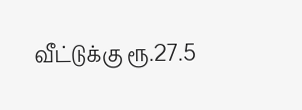வீட்டுக்கு ரூ.27.5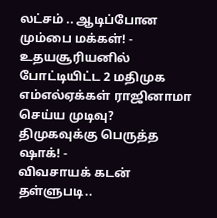லட்சம் .. ஆடிப்போன மும்பை மக்கள்! -
உதயசூரியனில் போட்டியிட்ட 2 மதிமுக எம்எல்ஏக்கள் ராஜினாமா செய்ய முடிவு? திமுகவுக்கு பெருத்த ஷாக்! -
விவசாயக் கடன் தள்ளுபடி..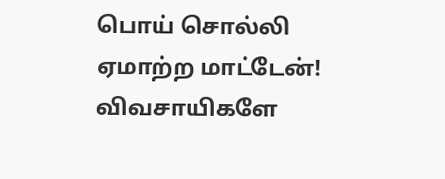பொய் சொல்லி ஏமாற்ற மாட்டேன்! விவசாயிகளே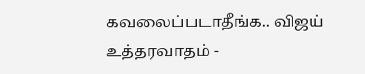கவலைப்படாதீங்க.. விஜய் உத்தரவாதம் -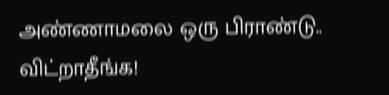அண்ணாமலை ஒரு பிராண்டு.. விட்றாதீங்க!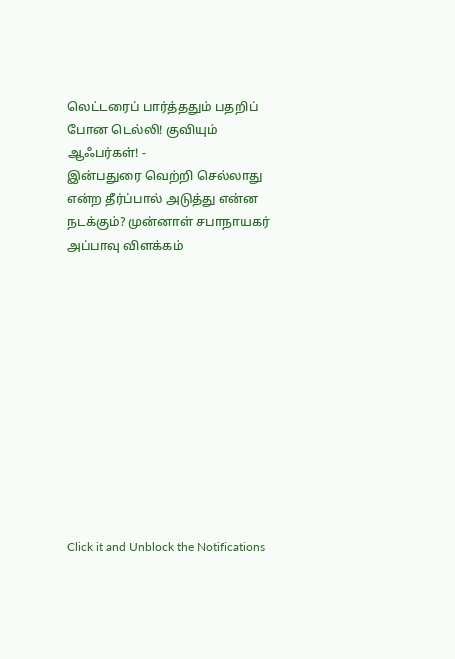லெட்டரைப் பார்த்ததும் பதறிப் போன டெல்லி! குவியும் ஆஃபர்கள்! -
இன்பதுரை வெற்றி செல்லாது என்ற தீர்ப்பால் அடுத்து என்ன நடக்கும்? முன்னாள் சபாநாயகர் அப்பாவு விளக்கம்












Click it and Unblock the Notifications